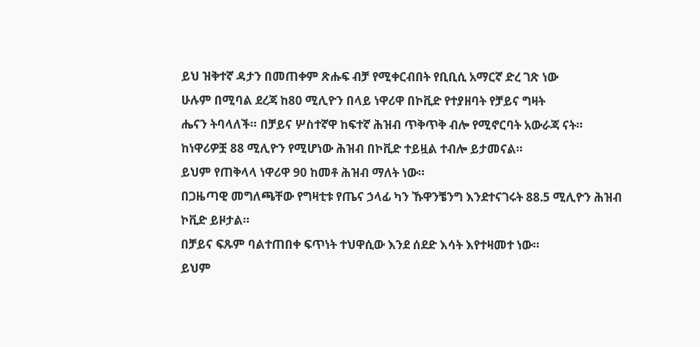ይህ ዝቅተኛ ዳታን በመጠቀም ጽሑፍ ብቻ የሚቀርብበት የቢቢሲ አማርኛ ድረ ገጽ ነው
ሁሉም በሚባል ደረጃ ከ80 ሚሊዮን በላይ ነዋሪዋ በኮቪድ የተያዘባት የቻይና ግዛት
ሔናን ትባላለች። በቻይና ሦስተኛዋ ከፍተኛ ሕዝብ ጥቅጥቅ ብሎ የሚኖርባት አውራጃ ናት።
ከነዋሪዎቿ 88 ሚሊዮን የሚሆነው ሕዝብ በኮቪድ ተይዟል ተብሎ ይታመናል።
ይህም የጠቅላላ ነዋሪዋ 90 ከመቶ ሕዝብ ማለት ነው።
በጋዜጣዊ መግለጫቸው የግዛቲቱ የጤና ኃላፊ ካን ኹዋንቼንግ እንደተናገሩት 88.5 ሚሊዮን ሕዝብ ኮቪድ ይዞታል።
በቻይና ፍጹም ባልተጠበቀ ፍጥነት ተህዋሲው እንደ ሰደድ እሳት እየተዛመተ ነው።
ይህም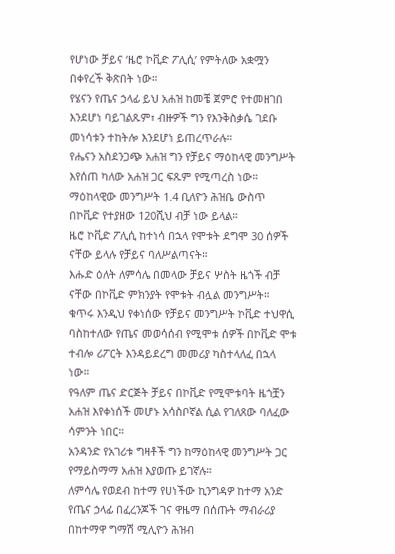የሆነው ቻይና ‘ዜሮ ኮቪድ ፖሊሲ’ የምትለው አቋሟን በቀየረች ቅጽበት ነው።
የሄናን የጤና ኃላፊ ይህ አሐዝ ከመቼ ጀምሮ የተመዘገበ እንደሆነ ባይገልጹም፣ ብዙዎች ግን የእንቅስቃሴ ገደቡ መነሳቱን ተከትሎ እንደሆነ ይጠረጥራሉ።
የሔናን አስደንጋጭ አሐዝ ግን የቻይና ማዕከላዊ መንግሥት እየሰጠ ካለው አሐዝ ጋር ፍጹም የሚጣረስ ነው።
ማዕከላዊው መንግሥት 1.4 ቢለዮን ሕዝቤ ውስጥ በኮቪድ የተያዘው 120ሺህ ብቻ ነው ይላል።
ዜሮ ኮቪድ ፖሊሲ ከተነሳ በኋላ የሞቱት ደግሞ 30 ሰዎች ናቸው ይላሉ የቻይና ባለሥልጣናት።
እሑድ ዕለት ለምሳሌ በመላው ቻይና ሦስት ዜጎች ብቻ ናቸው በኮቪድ ምክንያት የሞቱት ብሏል መንግሥት።
ቁጥሩ እንዲህ የቀነሰው የቻይና መንግሥት ኮቪድ ተህዋሲ ባስከተለው የጤና መወሳሰብ የሚሞቱ ሰዎች በኮቪድ ሞቱ ተብሎ ሪፖርት እንዳይደረግ መመሪያ ካስተላለፈ በኋላ ነው።
የዓለም ጤና ድርጅት ቻይና በኮቪድ የሚሞቱባት ዜጎቿን አሐዝ እየቀነሰች መሆኑ አሳስቦኛል ሲል የገለጸው ባለፈው ሳምንት ነበር።
አንዳንድ የአገሪቱ ግዛቶች ግን ከማዕከላዊ መንግሥት ጋር የማይስማማ አሐዝ እያወጡ ይገኛሉ።
ለምሳሌ የወደብ ከተማ የሀነችው ኪንግዳዎ ከተማ አንድ የጤና ኃላፊ በፈረንጆች ገና ዋዜማ በሰጡት ማብራሪያ በከተማዋ ግማሽ ሚሊዮን ሕዝብ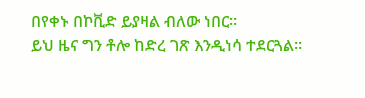በየቀኑ በኮቪድ ይያዛል ብለው ነበር።
ይህ ዜና ግን ቶሎ ከድረ ገጽ እንዲነሳ ተደርጓል።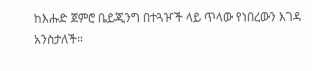ከእሑድ ጀምሮ ቤይጂንግ በተጓዦች ላይ ጥላው የነበረውን እገዳ አንስታለች።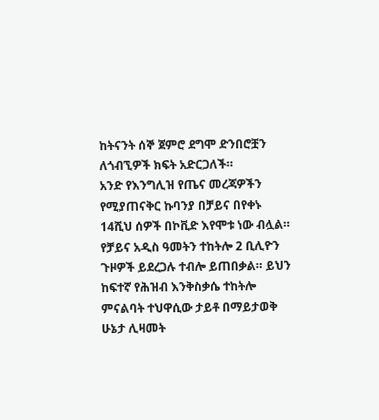ከትናንት ሰኞ ጀምሮ ደግሞ ድንበሮቿን ለጎብኚዎች ክፍት አድርጋለች።
አንድ የእንግሊዝ የጤና መረጃዎችን የሚያጠናቅር ኩባንያ በቻይና በየቀኑ 14ሺህ ሰዎች በኮቪድ እየሞቱ ነው ብሏል።
የቻይና አዲስ ዓመትን ተከትሎ 2 ቢሊዮን ጉዞዎች ይደረጋሉ ተብሎ ይጠበቃል። ይህን ከፍተኛ የሕዝብ እንቅስቃሴ ተከትሎ ምናልባት ተህዋሲው ታይቶ በማይታወቅ ሁኔታ ሊዛመት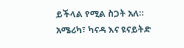ይችላል የሚል ስጋት አለ።
አሜሪካ፣ ካናዳ እና ዩናይትድ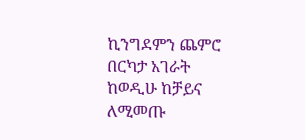ኪንግደምን ጨምሮ በርካታ አገራት ከወዲሁ ከቻይና ለሚመጡ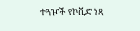ተጓዦች የኮቪድ ነጻ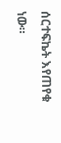ሰርተፍኬት እየጠየቁ ነው።